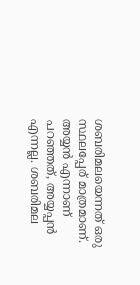ശബരിമലയെന്നത് ഒരു സ്ഥലപ്പേര് മാത്രമാണ്. അയ്യൻ എന്നാണ് പറഞ്ഞത്, അയ്യപ്പൻ എന്നല്ല. ശബരിമല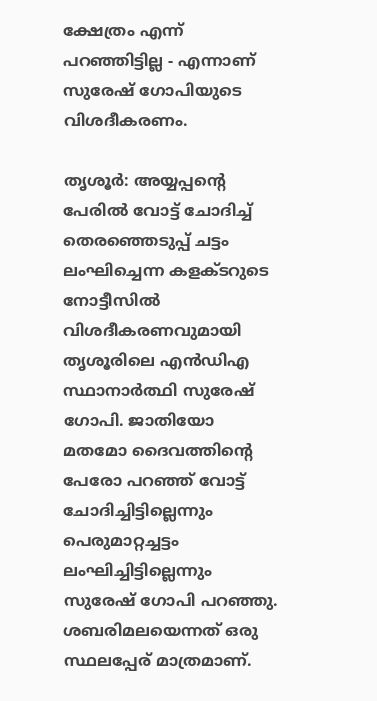ക്ഷേത്രം എന്ന് പറഞ്ഞിട്ടില്ല - എന്നാണ് സുരേഷ് ഗോപിയുടെ വിശദീകരണം.

തൃശൂര്‍: അയ്യപ്പന്‍റെ പേരിൽ വോട്ട് ചോദിച്ച് തെരഞ്ഞെടുപ്പ് ചട്ടം ലംഘിച്ചെന്ന കളക്ടറുടെ നോട്ടീസില്‍ വിശദീകരണവുമായി തൃശൂരിലെ എന്‍ഡിഎ സ്ഥാനാര്‍ത്ഥി സുരേഷ് ഗോപി. ജാതിയോ മതമോ ദൈവത്തിന്‍റെ പേരോ പറഞ്ഞ് വോട്ട് ചോദിച്ചിട്ടില്ലെന്നും പെരുമാറ്റച്ചട്ടം ലംഘിച്ചിട്ടില്ലെന്നും സുരേഷ് ഗോപി പറഞ്ഞു. ശബരിമലയെന്നത് ഒരു സ്ഥലപ്പേര് മാത്രമാണ്.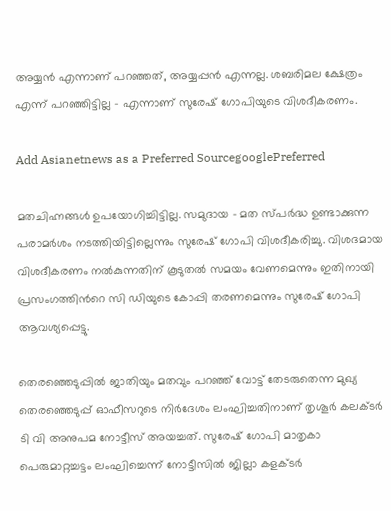അയ്യൻ എന്നാണ് പറഞ്ഞത്, അയ്യപ്പൻ എന്നല്ല. ശബരിമല ക്ഷേത്രം എന്ന് പറഞ്ഞിട്ടില്ല - എന്നാണ് സുരേഷ് ഗോപിയുടെ വിശദീകരണം.

Add Asianetnews as a Preferred SourcegooglePreferred

മതചിഹ്നങ്ങൾ ഉപയോഗിച്ചിട്ടില്ല. സമുദായ - മത സ്പർദ്ധ ഉണ്ടാക്കുന്ന പരാമർശം നടത്തിയിട്ടില്ലെന്നും സുരേഷ് ഗോപി വിശദീകരിച്ചു. വിശദമായ വിശദീകരണം നൽകുന്നതിന് കൂടുതൽ സമയം വേണമെന്നും ഇതിനായി പ്രസംഗത്തിന്‍റെ സി ഡിയുടെ കോപ്പി തരണമെന്നും സുരേഷ് ഗോപി ആവശ്യപ്പെട്ടു.

തെരഞ്ഞെടുപ്പിൽ ജാതിയും മതവും പറഞ്ഞ് വോട്ട് തേടരുതെന്ന മുഖ്യ തെര‌ഞ്ഞെടുപ്പ് ഓഫീസറുടെ നിർദേശം ലംഘിച്ചതിനാണ് തൃശൂര്‍ കലക്ടര്‍ ടി വി അനുപമ നോട്ടീസ് അയച്ചത്. സുരേഷ് ഗോപി മാതൃകാ പെരുമാറ്റച്ചട്ടം ലംഘിച്ചെന്ന് നോട്ടീസിൽ ജില്ലാ കളക്ടർ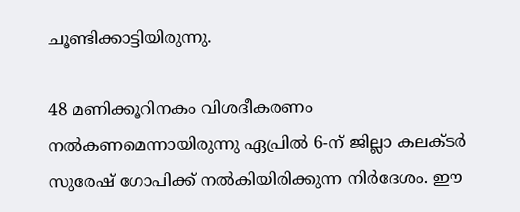ചൂണ്ടിക്കാട്ടിയിരുന്നു.

48 മണിക്കൂറിനകം വിശദീകരണം നൽകണമെന്നായിരുന്നു ഏപ്രിൽ 6-ന് ജില്ലാ കലക്ടർ സുരേഷ് ഗോപിക്ക് നൽകിയിരിക്കുന്ന നിർദേശം. ഈ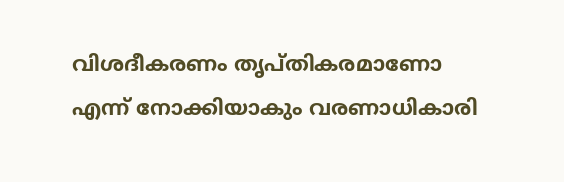വിശദീകരണം തൃപ്തികരമാണോ എന്ന് നോക്കിയാകും വരണാധികാരി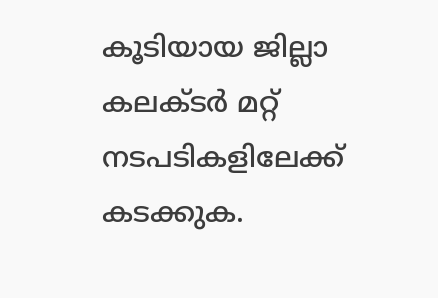കൂടിയായ ജില്ലാ കലക്ടർ മറ്റ് നടപടികളിലേക്ക് കടക്കുക.